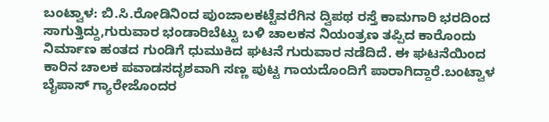ಬಂಟ್ವಾಳ: ಬಿ.ಸಿ.ರೋಡಿನಿಂದ ಪುಂಜಾಲಕಟ್ಟೆವರೆಗಿನ ದ್ವಿಪಥ ರಸ್ತೆ ಕಾಮಗಾರಿ ಭರದಿಂದ ಸಾಗುತ್ತಿದ್ದು,ಗುರುವಾರ ಭಂಡಾರಿಬೆಟ್ಟು ಬಳಿ ಚಾಲಕನ ನಿಯಂತ್ರಣ ತಪ್ಪಿದ ಕಾರೊಂದು ನಿರ್ಮಾಣ ಹಂತದ ಗುಂಡಿಗೆ ಧುಮುಕಿದ ಘಟನೆ ಗುರುವಾರ ನಡೆದಿದೆ. ಈ ಘಟನೆಯಿಂದ ಕಾರಿನ ಚಾಲಕ ಪವಾಡಸದೃಶವಾಗಿ ಸಣ್ಣ ಪುಟ್ಟ ಗಾಯದೊಂದಿಗೆ ಪಾರಾಗಿದ್ದಾರೆ.ಬಂಟ್ವಾಳ ಬೈಪಾಸ್ ಗ್ಯಾರೇಜೊಂದರ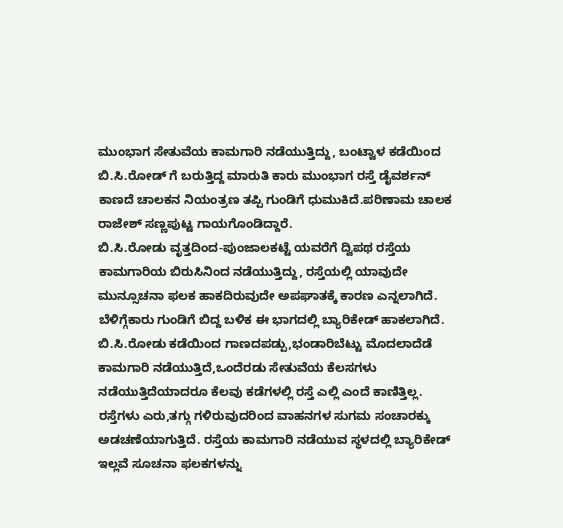ಮುಂಭಾಗ ಸೇತುವೆಯ ಕಾಮಗಾರಿ ನಡೆಯುತ್ತಿದ್ದು, ಬಂಟ್ವಾಳ ಕಡೆಯಿಂದ ಬಿ.ಸಿ.ರೋಡ್ ಗೆ ಬರುತ್ತಿದ್ದ ಮಾರುತಿ ಕಾರು ಮುಂಭಾಗ ರಸ್ತೆ ಡೈವರ್ಶನ್ ಕಾಣದೆ ಚಾಲಕನ ನಿಯಂತ್ರಣ ತಪ್ಪಿ ಗುಂಡಿಗೆ ಧುಮುಕಿದೆ.ಪರಿಣಾಮ ಚಾಲಕ ರಾಜೇಶ್ ಸಣ್ಣಪುಟ್ಟ ಗಾಯಗೊಂಡಿದ್ದಾರೆ.
ಬಿ.ಸಿ.ರೋಡು ವೃತ್ತದಿಂದ-ಪುಂಜಾಲಕಟ್ಟೆ ಯವರೆಗೆ ದ್ವಿಪಥ ರಸ್ತೆಯ ಕಾಮಗಾರಿಯ ಬಿರುಸಿನಿಂದ ನಡೆಯುತ್ತಿದ್ದು, ರಸ್ತೆಯಲ್ಲಿ ಯಾವುದೇ ಮುನ್ಸೂಚನಾ ಫಲಕ ಹಾಕದಿರುವುದೇ ಅಪಘಾತಕ್ಕೆ ಕಾರಣ ಎನ್ನಲಾಗಿದೆ. ಬೆಳಿಗ್ಗೆಕಾರು ಗುಂಡಿಗೆ ಬಿದ್ದ ಬಳಿಕ ಈ ಭಾಗದಲ್ಲಿ ಬ್ಯಾರಿಕೇಡ್ ಹಾಕಲಾಗಿದೆ. ಬಿ.ಸಿ.ರೋಡು ಕಡೆಯಿಂದ ಗಾಣದಪಡ್ಪು,ಭಂಡಾರಿಬೆಟ್ಟು ಮೊದಲಾದೆಡೆ ಕಾಮಗಾರಿ ನಡೆಯುತ್ತಿದೆ,ಒಂದೆರಡು ಸೇತುವೆಯ ಕೆಲಸಗಳು ನಡೆಯುತ್ತಿದೆಯಾದರೂ ಕೆಲವು ಕಡೆಗಳಲ್ಲಿ ರಸ್ತೆ ಎಲ್ಲಿ ಎಂದೆ ಕಾಣಿತ್ತಿಲ್ಲ.
ರಸ್ತೆಗಳು ಎರು,ತಗ್ಗು ಗಳಿರುವುದರಿಂದ ವಾಹನಗಳ ಸುಗಮ ಸಂಚಾರಕ್ಕು ಅಡಚಣೆಯಾಗುತ್ತಿದೆ. ರಸ್ತೆಯ ಕಾಮಗಾರಿ ನಡೆಯುವ ಸ್ಥಳದಲ್ಲಿ ಬ್ಯಾರಿಕೇಡ್ ಇಲ್ಲವೆ ಸೂಚನಾ ಫಲಕಗಳನ್ನು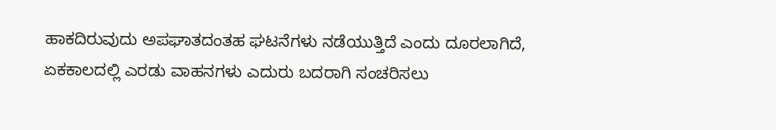ಹಾಕದಿರುವುದು ಅಪಘಾತದಂತಹ ಘಟನೆಗಳು ನಡೆಯುತ್ತಿದೆ ಎಂದು ದೂರಲಾಗಿದೆ, ಏಕಕಾಲದಲ್ಲಿ ಎರಡು ವಾಹನಗಳು ಎದುರು ಬದರಾಗಿ ಸಂಚರಿಸಲು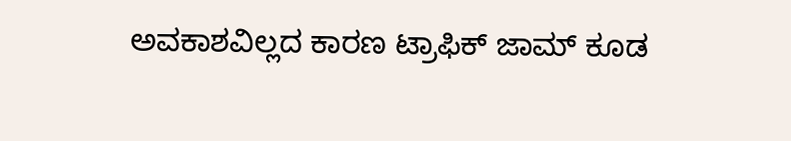ಅವಕಾಶವಿಲ್ಲದ ಕಾರಣ ಟ್ರಾಫಿಕ್ ಜಾಮ್ ಕೂಡ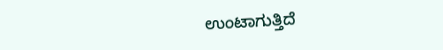ಉಂಟಾಗುತ್ತಿದೆ